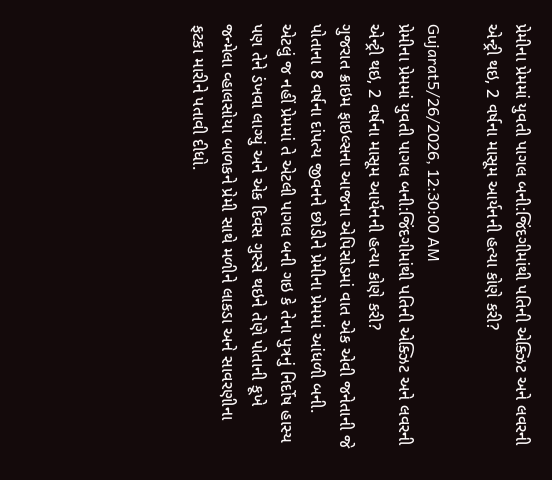પ્રેમીના પ્રેમમાં યુવતી પાગલ બની:જિંદગીમાંથી પતિની એક્ઝિટ અને લવરની એન્ટ્રી થઇ, 2 વર્ષના માસૂમ આર્યનની હત્યા કોણે કરી?

Gujarat5/26/2026, 12:30:00 AM
પ્રેમીના પ્રેમમાં યુવતી પાગલ બની:જિંદગીમાંથી પતિની એક્ઝિટ અને લવરની એન્ટ્રી થઇ, 2 વર્ષના માસૂમ આર્યનની હત્યા કોણે કરી?
ગુજરાત ક્રાઇમ ફાઇલ્સના આજના એપિસોડમાં વાત એક એવી જનેતાની જે પોતાના 8 વર્ષના દાંપત્ય જીવનને છોડીને પ્રેમીના પ્રેમમાં આંધળી બની. એટલું જ નહીં પ્રેમમાં તે એટલી પાગલ બની ગઇ કે તેના પુત્રનું નિર્દોષ હાસ્ય પણ તેને ડંખવા લાગ્યું અને એક દિવસ ગુસ્સે થઇને તેણે પોતાની કૂખે જન્મેલા વ્હાલસોયા બાળકને પ્રેમી સાથે મળીને લાકડા અને સાવરણીના ફટકા મારીને પતાવી દીધો.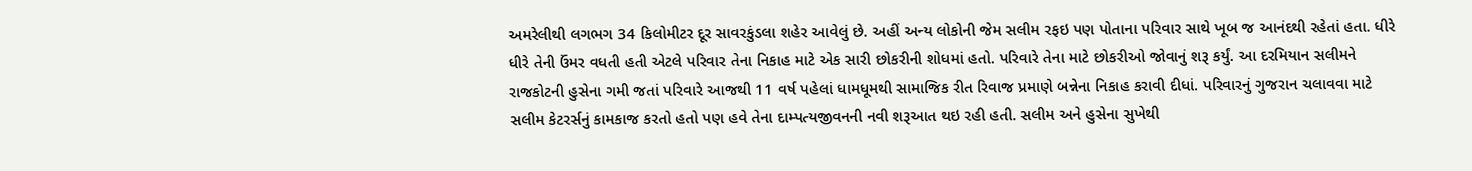અમરેલીથી લગભગ 34 કિલોમીટર દૂર સાવરકુંડલા શહેર આવેલું છે. અહીં અન્ય લોકોની જેમ સલીમ રફઇ પણ પોતાના પરિવાર સાથે ખૂબ જ આનંદથી રહેતાં હતા. ધીરે ધીરે તેની ઉંમર વધતી હતી એટલે પરિવાર તેના નિકાહ માટે એક સારી છોકરીની શોધમાં હતો. પરિવારે તેના માટે છોકરીઓ જોવાનું શરૂ કર્યું. આ દરમિયાન સલીમને રાજકોટની હુસેના ગમી જતાં પરિવારે આજથી 11 વર્ષ પહેલાં ધામધૂમથી સામાજિક રીત રિવાજ પ્રમાણે બન્નેના નિકાહ કરાવી દીધાં. પરિવારનું ગુજરાન ચલાવવા માટે સલીમ કેટરર્સનું કામકાજ કરતો હતો પણ હવે તેના દામ્પત્યજીવનની નવી શરૂઆત થઇ રહી હતી. સલીમ અને હુસેના સુખેથી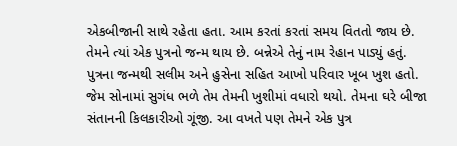એકબીજાની સાથે રહેતા હતા. આમ કરતાં કરતાં સમય વિતતો જાય છે. તેમને ત્યાં એક પુત્રનો જન્મ થાય છે. બન્નેએ તેનું નામ રેહાન પાડ્યું હતું. પુત્રના જન્મથી સલીમ અને હુસેના સહિત આખો પરિવાર ખૂબ ખુશ હતો. જેમ સોનામાં સુગંધ ભળે તેમ તેમની ખુશીમાં વધારો થયો. તેમના ઘરે બીજા સંતાનની કિલકારીઓ ગૂંજી. આ વખતે પણ તેમને એક પુત્ર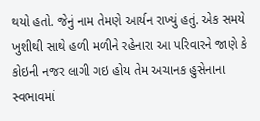થયો હતો. જેનું નામ તેમણે આર્યન રાખ્યું હતું. એક સમયે ખુશીથી સાથે હળી મળીને રહેનારા આ પરિવારને જાણે કે કોઇની નજર લાગી ગઇ હોય તેમ અચાનક હુસેનાના સ્વભાવમાં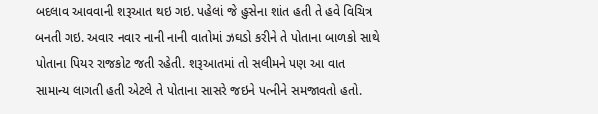બદલાવ આવવાની શરૂઆત થઇ ગઇ. પહેલાં જે હુસેના શાંત હતી તે હવે વિચિત્ર બનતી ગઇ. અવાર નવાર નાની નાની વાતોમાં ઝઘડો કરીને તે પોતાના બાળકો સાથે પોતાના પિયર રાજકોટ જતી રહેતી. શરૂઆતમાં તો સલીમને પણ આ વાત સામાન્ય લાગતી હતી એટલે તે પોતાના સાસરે જઇને પત્નીને સમજાવતો હતો.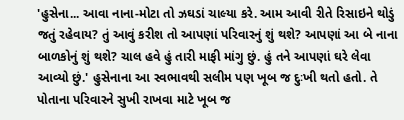'હુસેના... આવા નાના-મોટા તો ઝઘડાં ચાલ્યા કરે. આમ આવી રીતે રિસાઇને થોડું જતું રહેવાય? તું આવું કરીશ તો આપણાં પરિવારનું શું થશે? આપણાં આ બે નાના બાળકોનું શું થશે? ચાલ હવે હું તારી માફી માંગુ છું. હું તને આપણાં ઘરે લેવા આવ્યો છું.' હુસેનાના આ સ્વભાવથી સલીમ પણ ખૂબ જ દુઃખી થતો હતો. તે પોતાના પરિવારને સુખી રાખવા માટે ખૂબ જ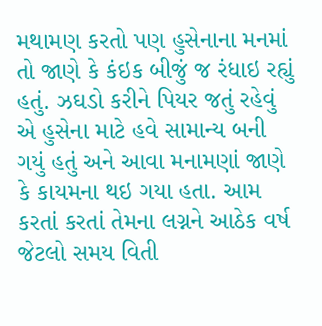મથામણ કરતો પણ હુસેનાના મનમાં તો જાણે કે કંઇક બીજું જ રંધાઇ રહ્યું હતું. ઝઘડો કરીને પિયર જતું રહેવું એ હુસેના માટે હવે સામાન્ય બની ગયું હતું અને આવા મનામણાં જાણે કે કાયમના થઇ ગયા હતા. આમ કરતાં કરતાં તેમના લગ્નને આઠેક વર્ષ જેટલો સમય વિતી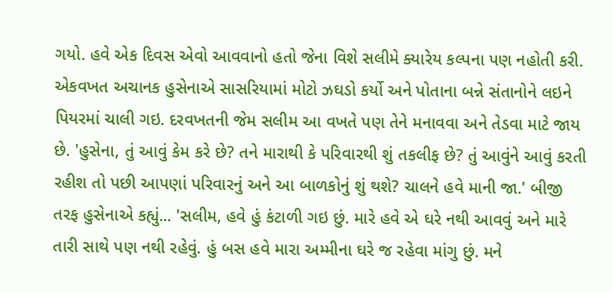ગયો. હવે એક દિવસ એવો આવવાનો હતો જેના વિશે સલીમે ક્યારેય કલ્પના પણ નહોતી કરી. એકવખત અચાનક હુસેનાએ સાસરિયામાં મોટો ઝઘડો કર્યો અને પોતાના બન્ને સંતાનોને લઇને પિયરમાં ચાલી ગઇ. દરવખતની જેમ સલીમ આ વખતે પણ તેને મનાવવા અને તેડવા માટે જાય છે. 'હુસેના, તું આવું કેમ કરે છે? તને મારાથી કે પરિવારથી શું તકલીફ છે? તું આવુંને આવું કરતી રહીશ તો પછી આપણાં પરિવારનું અને આ બાળકોનું શું થશે? ચાલને હવે માની જા.' બીજી તરફ હુસેનાએ કહ્યું... 'સલીમ, હવે હું કંટાળી ગઇ છું. મારે હવે એ ઘરે નથી આવવું અને મારે તારી સાથે પણ નથી રહેવું. હું બસ હવે મારા અમ્મીના ઘરે જ રહેવા માંગુ છું. મને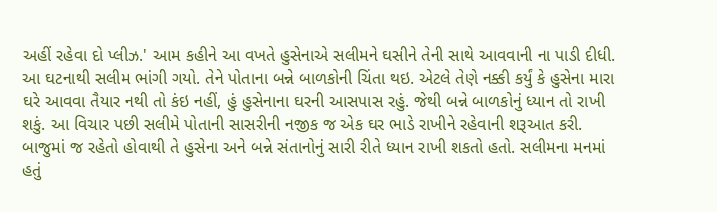અહીં રહેવા દો પ્લીઝ.' આમ કહીને આ વખતે હુસેનાએ સલીમને ઘસીને તેની સાથે આવવાની ના પાડી દીધી. આ ઘટનાથી સલીમ ભાંગી ગયો. તેને પોતાના બન્ને બાળકોની ચિંતા થઇ. એટલે તેણે નક્કી કર્યું કે હુસેના મારા ઘરે આવવા તૈયાર નથી તો કંઇ નહીં, હું હુસેનાના ઘરની આસપાસ રહું. જેથી બન્ને બાળકોનું ધ્યાન તો રાખી શકું. આ વિચાર પછી સલીમે પોતાની સાસરીની નજીક જ એક ઘર ભાડે રાખીને રહેવાની શરૂઆત કરી. બાજુમાં જ રહેતો હોવાથી તે હુસેના અને બન્ને સંતાનોનું સારી રીતે ધ્યાન રાખી શકતો હતો. સલીમના મનમાં હતું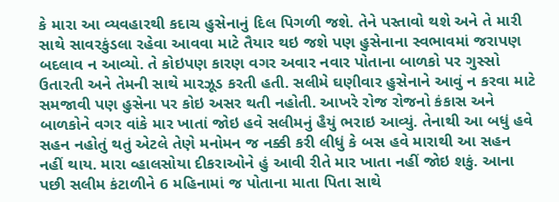કે મારા આ વ્યવહારથી કદાચ હુસેનાનું દિલ પિગળી જશે. તેને પસ્તાવો થશે અને તે મારી સાથે સાવરકુંડલા રહેવા આવવા માટે તૈયાર થઇ જશે પણ હુસેનાના સ્વભાવમાં જરાપણ બદલાવ ન આવ્યો. તે કોઇપણ કારણ વગર અવાર નવાર પોતાના બાળકો પર ગુસ્સો ઉતારતી અને તેમની સાથે મારઝૂડ કરતી હતી. સલીમે ઘણીવાર હુસેનાને આવું ન કરવા માટે સમજાવી પણ હુસેના પર કોઇ અસર થતી નહોતી. આખરે રોજ રોજનો કંકાસ અને બાળકોને વગર વાંકે માર ખાતાં જોઇ હવે સલીમનું હૈયું ભરાઇ આવ્યું. તેનાથી આ બધું હવે સહન નહોતું થતું એટલે તેણે મનોમન જ નક્કી કરી લીધું કે બસ હવે મારાથી આ સહન નહીં થાય. મારા વ્હાલસોયા દીકરાઓને હું આવી રીતે માર ખાતા નહીં જોઇ શકું. આના પછી સલીમ કંટાળીને 6 મહિનામાં જ પોતાના માતા પિતા સાથે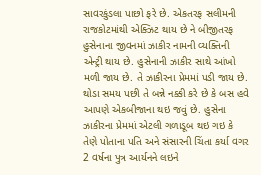સાવરકુંડલા પાછો ફરે છે. એકતરફ સલીમની રાજકોટમાંથી એક્ઝિટ થાય છે ને બીજીતરફ હુસેનાના જીવનમાં ઝાકીર નામની વ્યક્તિની એન્ટ્રી થાય છે. હુસેનાની ઝાકીર સાથે આંખો મળી જાય છે. તે ઝાકીરના પ્રેમમાં પડી જાય છે. થોડા સમય પછી તે બન્ને નક્કી કરે છે કે બસ હવે આપણે એકબીજાના થઇ જવું છે. હુસેના ઝાકીરના પ્રેમમાં એટલી ગળાડૂબ થઇ ગઇ કે તેણે પોતાના પતિ અને સંસારની ચિંતા કર્યા વગર 2 વર્ષના પુત્ર આર્યનને લઇને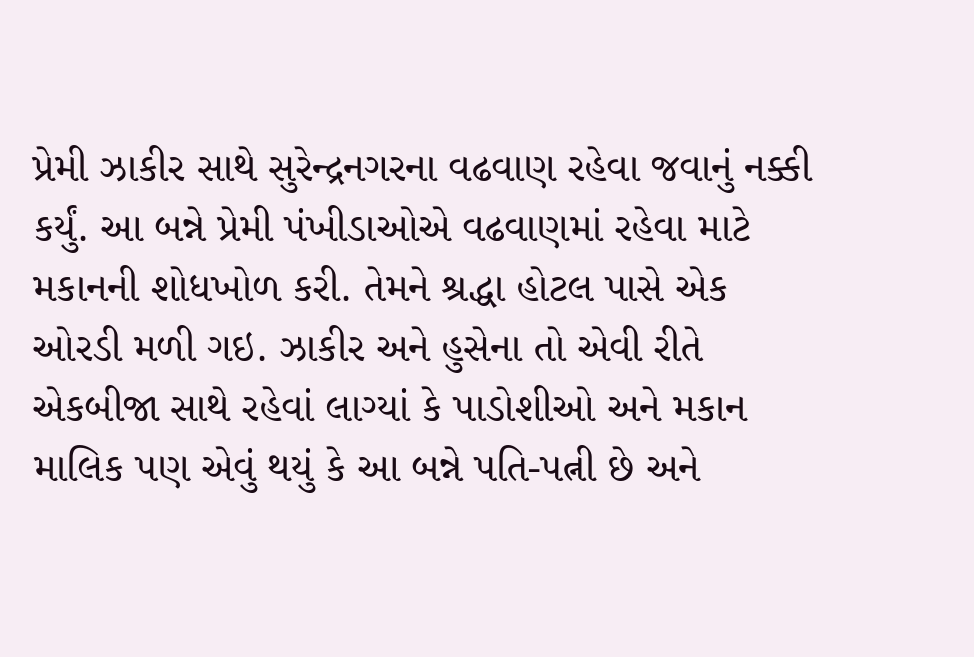પ્રેમી ઝાકીર સાથે સુરેન્દ્રનગરના વઢવાણ રહેવા જવાનું નક્કી કર્યું. આ બન્ને પ્રેમી પંખીડાઓએ વઢવાણમાં રહેવા માટે મકાનની શોધખોળ કરી. તેમને શ્રદ્ધા હોટલ પાસે એક ઓરડી મળી ગઇ. ઝાકીર અને હુસેના તો એવી રીતે એકબીજા સાથે રહેવાં લાગ્યાં કે પાડોશીઓ અને મકાન માલિક પણ એવું થયું કે આ બન્ને પતિ-પત્ની છે અને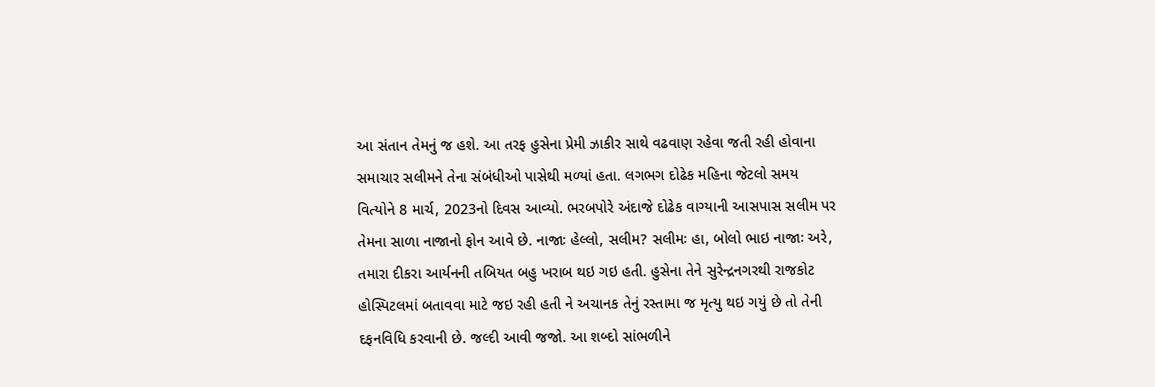આ સંતાન તેમનું જ હશે. આ તરફ હુસેના પ્રેમી ઝાકીર સાથે વઢવાણ રહેવા જતી રહી હોવાના સમાચાર સલીમને તેના સંબંધીઓ પાસેથી મળ્યાં હતા. લગભગ દોઢેક મહિના જેટલો સમય વિત્યોને 8 માર્ચ, 2023નો દિવસ આવ્યો. ભરબપોરે અંદાજે દોઢેક વાગ્યાની આસપાસ સલીમ પર તેમના સાળા નાજાનો ફોન આવે છે. નાજાઃ હેલ્લો, સલીમ? સલીમઃ હા, બોલો ભાઇ નાજાઃ અરે, તમારા દીકરા આર્યનની તબિયત બહુ ખરાબ થઇ ગઇ હતી. હુસેના તેને સુરેન્દ્રનગરથી રાજકોટ હોસ્પિટલમાં બતાવવા માટે જઇ રહી હતી ને અચાનક તેનું રસ્તામા જ મૃત્યુ થઇ ગયું છે તો તેની દફનવિધિ કરવાની છે. જલ્દી આવી જજો. આ શબ્દો સાંભળીને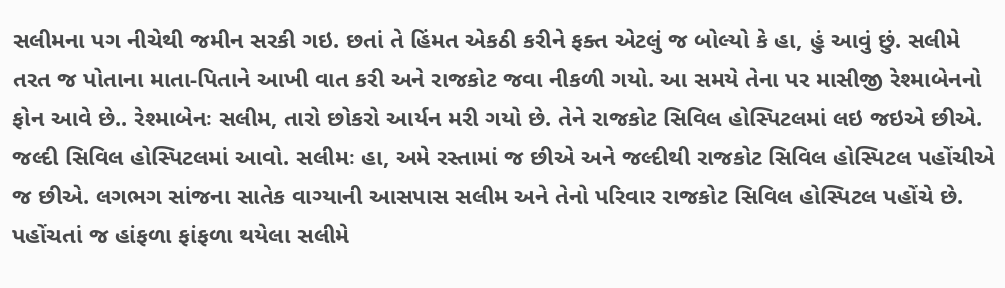સલીમના પગ નીચેથી જમીન સરકી ગઇ. છતાં તે હિંમત એકઠી કરીને ફક્ત એટલું જ બોલ્યો કે હા, હું આવું છું. સલીમે તરત જ પોતાના માતા-પિતાને આખી વાત કરી અને રાજકોટ જવા નીકળી ગયો. આ સમયે તેના પર માસીજી રેશ્માબેનનો ફોન આવે છે.. રેશ્માબેનઃ સલીમ, તારો છોકરો આર્યન મરી ગયો છે. તેને રાજકોટ સિવિલ હોસ્પિટલમાં લઇ જઇએ છીએ. જલ્દી સિવિલ હોસ્પિટલમાં આવો. સલીમઃ હા, અમે રસ્તામાં જ છીએ અને જલ્દીથી રાજકોટ સિવિલ હોસ્પિટલ પહોંચીએ જ છીએ. લગભગ સાંજના સાતેક વાગ્યાની આસપાસ સલીમ અને તેનો પરિવાર રાજકોટ સિવિલ હોસ્પિટલ પહોંચે છે. પહોંચતાં જ હાંફળા ફાંફળા થયેલા સલીમે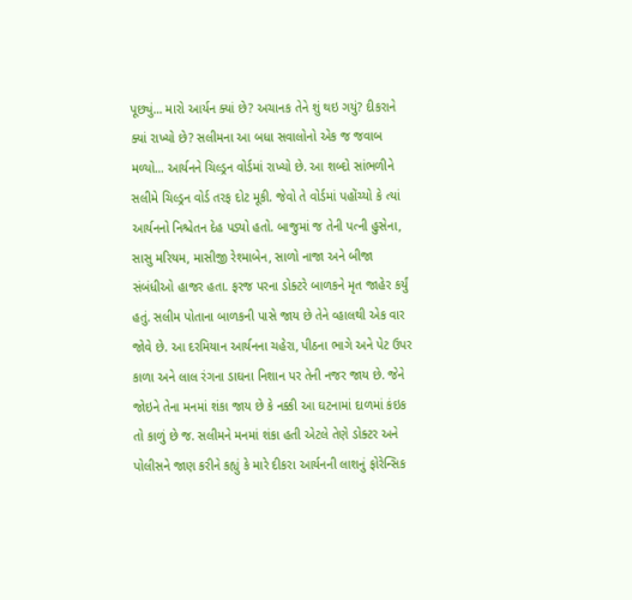પૂછ્યું... મારો આર્યન ક્યાં છે? અચાનક તેને શું થઇ ગયું? દીકરાને ક્યાં રાખ્યો છે? સલીમના આ બધા સવાલોનો એક જ જવાબ મળ્યો... આર્યનને ચિલ્ડ્રન વોર્ડમાં રાખ્યો છે. આ શબ્દો સાંભળીને સલીમે ચિલ્ડ્રન વોર્ડ તરફ દોટ મૂકી. જેવો તે વોર્ડમાં પહોંચ્યો કે ત્યાં આર્યનનો નિશ્ચેતન દેહ પડ્યો હતો. બાજુમાં જ તેની પત્ની હુસેના, સાસુ મરિયમ, માસીજી રેશ્માબેન, સાળો નાજા અને બીજા સંબંધીઓ હાજર હતા. ફરજ પરના ડોક્ટરે બાળકને મૃત જાહેર કર્યું હતું. સલીમ પોતાના બાળકની પાસે જાય છે તેને વ્હાલથી એક વાર જોવે છે. આ દરમિયાન આર્યનના ચહેરા, પીઠના ભાગે અને પેટ ઉપર કાળા અને લાલ રંગના ડાઘના નિશાન પર તેની નજર જાય છે. જેને જોઇને તેના મનમાં શંકા જાય છે કે નક્કી આ ઘટનામાં દાળમાં કંઇક તો કાળું છે જ. સલીમને મનમાં શંકા હતી એટલે તેણે ડોક્ટર અને પોલીસને જાણ કરીને કહ્યું કે મારે દીકરા આર્યનની લાશનું ફોરેન્સિક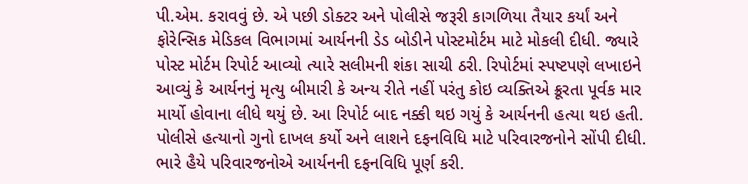પી.એમ. કરાવવું છે. એ પછી ડોક્ટર અને પોલીસે જરૂરી કાગળિયા તૈયાર કર્યાં અને ફોરેન્સિક મેડિકલ વિભાગમાં આર્યનની ડેડ બોડીને પોસ્ટમોર્ટમ માટે મોકલી દીધી. જ્યારે પોસ્ટ મોર્ટમ રિપોર્ટ આવ્યો ત્યારે સલીમની શંકા સાચી ઠરી. રિપોર્ટમાં સ્પષ્ટપણે લખાઇને આવ્યું કે આર્યનનું મૃત્યુ બીમારી કે અન્ય રીતે નહીં પરંતુ કોઇ વ્યક્તિએ ક્રૂરતા પૂર્વક માર માર્યો હોવાના લીધે થયું છે. આ રિપોર્ટ બાદ નક્કી થઇ ગયું કે આર્યનની હત્યા થઇ હતી. પોલીસે હત્યાનો ગુનો દાખલ કર્યો અને લાશને દફનવિધિ માટે પરિવારજનોને સોંપી દીધી. ભારે હૈયે પરિવારજનોએ આર્યનની દફનવિધિ પૂર્ણ કરી.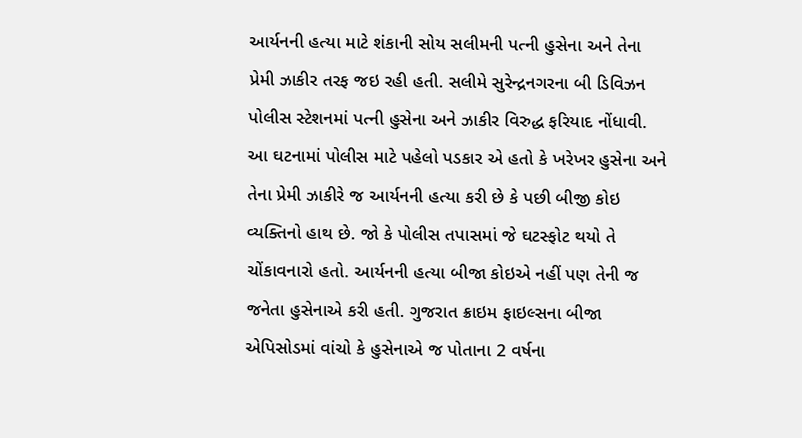આર્યનની હત્યા માટે શંકાની સોય સલીમની પત્ની હુસેના અને તેના પ્રેમી ઝાકીર તરફ જઇ રહી હતી. સલીમે સુરેન્દ્રનગરના બી ડિવિઝન પોલીસ સ્ટેશનમાં પત્ની હુસેના અને ઝાકીર વિરુદ્ધ ફરિયાદ નોંધાવી. આ ઘટનામાં પોલીસ માટે પહેલો પડકાર એ હતો કે ખરેખર હુસેના અને તેના પ્રેમી ઝાકીરે જ આર્યનની હત્યા કરી છે કે પછી બીજી કોઇ વ્યક્તિનો હાથ છે. જો કે પોલીસ તપાસમાં જે ઘટસ્ફોટ થયો તે ચોંકાવનારો હતો. આર્યનની હત્યા બીજા કોઇએ નહીં પણ તેની જ જનેતા હુસેનાએ કરી હતી. ગુજરાત ક્રાઇમ ફાઇલ્સના બીજા એપિસોડમાં વાંચો કે હુસેનાએ જ પોતાના 2 વર્ષના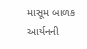માસૂમ બાળક આર્યનની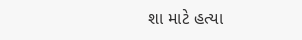શા માટે હત્યા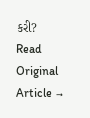કરી?
Read Original Article →